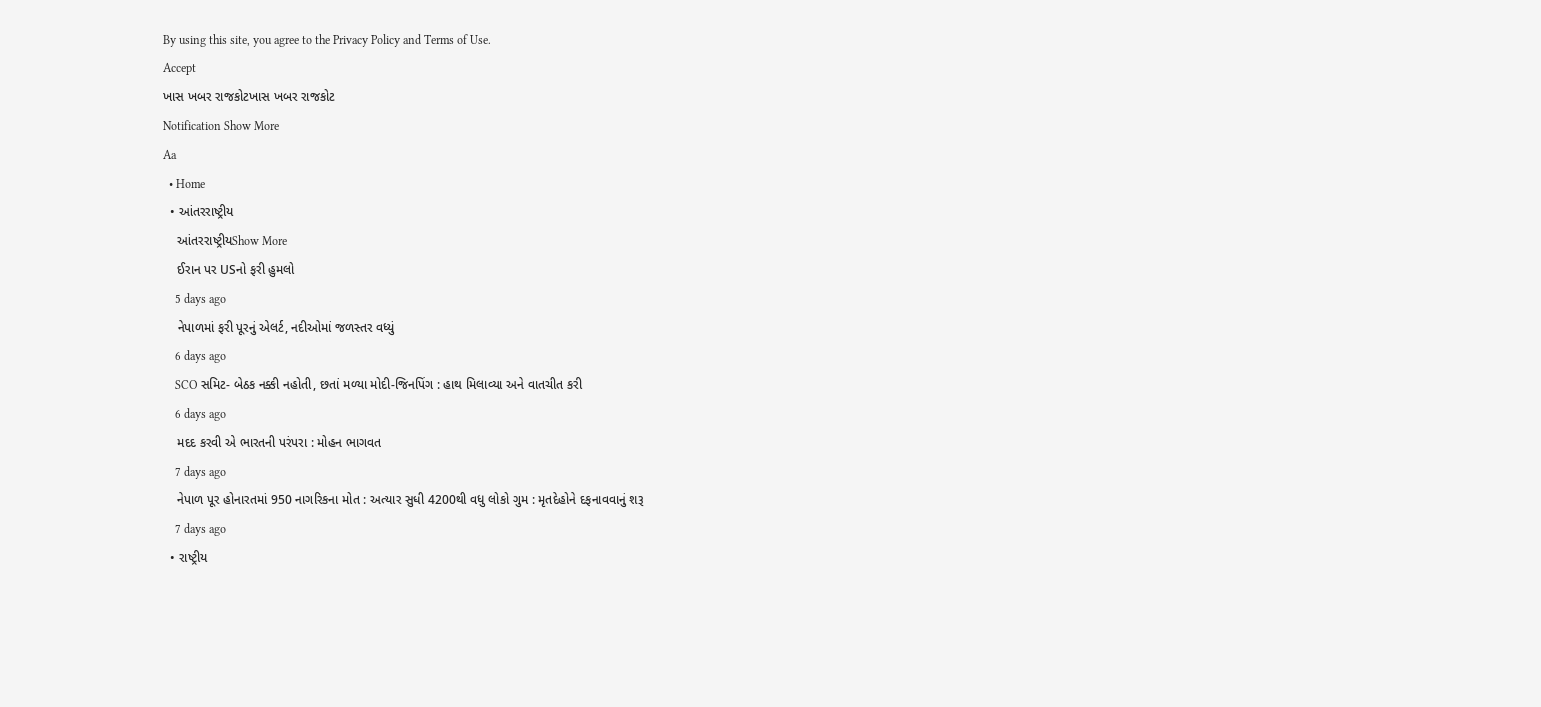By using this site, you agree to the Privacy Policy and Terms of Use.
Accept
ખાસ ખબર રાજકોટખાસ ખબર રાજકોટ
Notification Show More
Aa
  • Home
  • આંતરરાષ્ટ્રીય
    આંતરરાષ્ટ્રીયShow More
    ઈરાન પર USનો ફરી હુમલો
    5 days ago
    નેપાળમાં ફરી પૂરનું એલર્ટ, નદીઓમાં જળસ્તર વધ્યું
    6 days ago
    SCO સમિટ- બેઠક નક્કી નહોતી, છતાં મળ્યા મોદી-જિનપિંગ : હાથ મિલાવ્યા અને વાતચીત કરી
    6 days ago
    મદદ કરવી એ ભારતની પરંપરા : મોહન ભાગવત
    7 days ago
    નેપાળ પૂર હોનારતમાં 950 નાગરિકના મોત : અત્યાર સુધી 4200થી વધુ લોકો ગુમ : મૃતદેહોને દફનાવવાનું શરૂ
    7 days ago
  • રાષ્ટ્રીય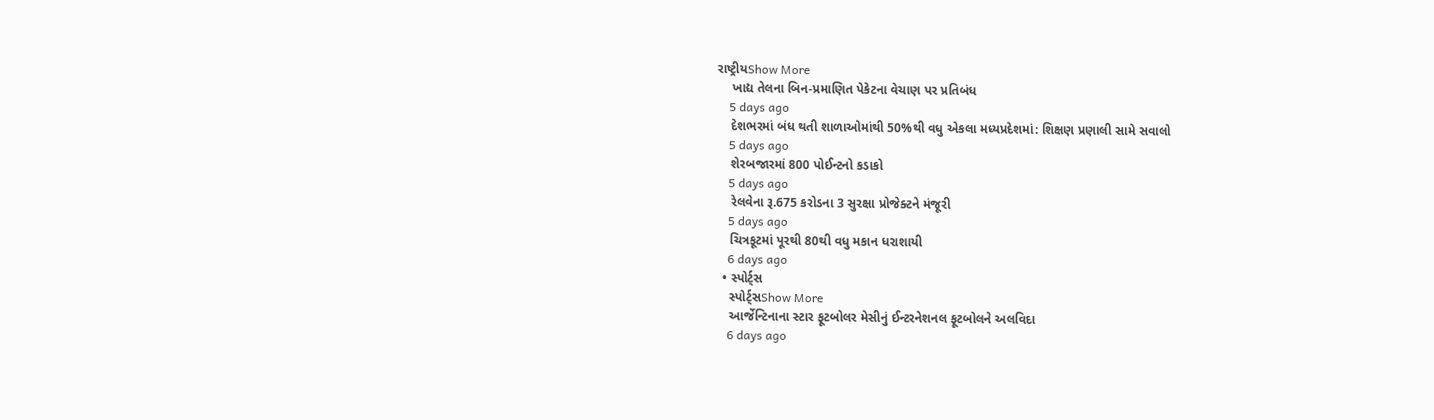રાષ્ટ્રીયShow More
    ખાદ્ય તેલના બિન-પ્રમાણિત પેકેટના વેચાણ પર પ્રતિબંધ
    5 days ago
    દેશભરમાં બંધ થતી શાળાઓમાંથી 50%થી વધુ એકલા મધ્યપ્રદેશમાં: શિક્ષણ પ્રણાલી સામે સવાલો
    5 days ago
    શેરબજારમાં 800 પોઈન્ટનો કડાકો
    5 days ago
    રેલવેના રૂ.675 કરોડના 3 સુરક્ષા પ્રોજેક્ટને મંજૂરી
    5 days ago
    ચિત્રકૂટમાં પૂરથી 80થી વધુ મકાન ધરાશાયી
    6 days ago
  • સ્પોર્ટ્સ
    સ્પોર્ટ્સShow More
    આર્જેન્ટિનાના સ્ટાર ફૂટબોલર મેસીનું ઈન્ટરનેશનલ ફૂટબોલને અલવિદા
    6 days ago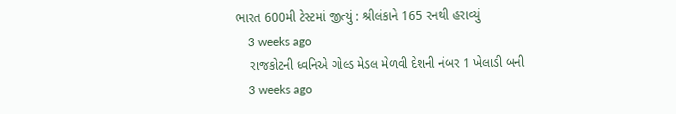ભારત 600મી ટેસ્ટમાં જીત્યું : શ્રીલંકાને 165 રનથી હરાવ્યું
    3 weeks ago
    રાજકોટની ધ્વનિએ ગોલ્ડ મેડલ મેળવી દેશની નંબર 1 ખેલાડી બની
    3 weeks ago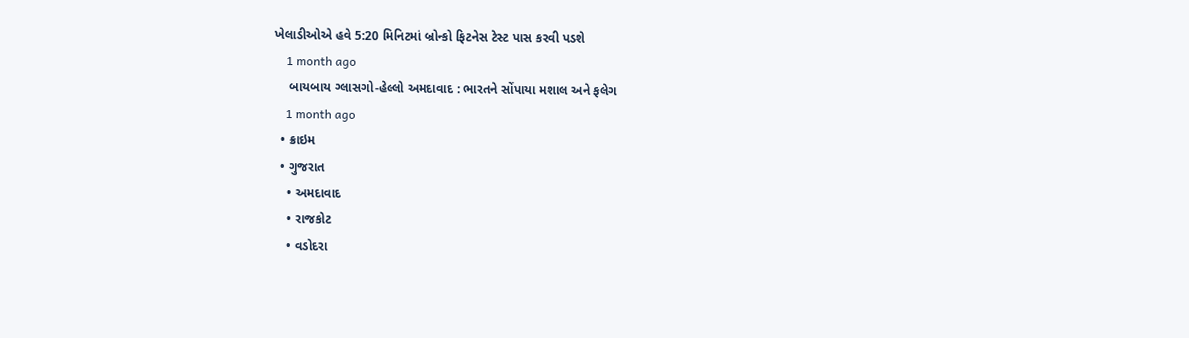ખેલાડીઓએ હવે 5:20 મિનિટમાં બ્રોન્કો ફિટનેસ ટેસ્ટ પાસ કરવી પડશે
    1 month ago
    બાયબાય ગ્લાસગો-હેલ્લો અમદાવાદ : ભારતને સોંપાયા મશાલ અને ફલેગ
    1 month ago
  • ક્રાઇમ
  • ગુજરાત
    • અમદાવાદ
    • રાજકોટ
    • વડોદરા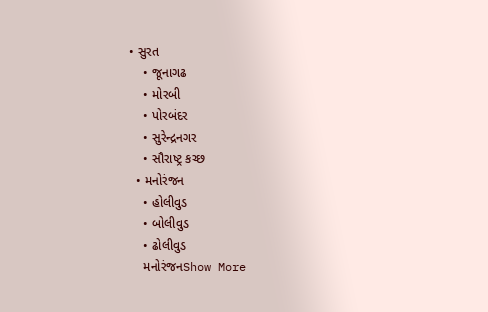• સુરત
    • જૂનાગઢ
    • મોરબી
    • પોરબંદર
    • સુરેન્દ્રનગર
    • સૌરાષ્ટ્ર કચ્છ
  • મનોરંજન
    • હોલીવુડ
    • બોલીવુડ
    • ઢોલીવુડ
    મનોરંજનShow More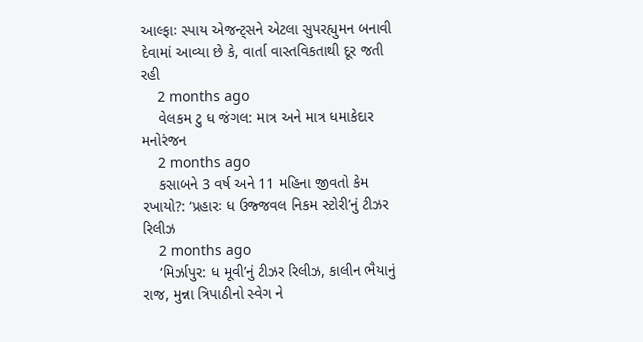આલ્ફાઃ સ્પાય એજન્ટ્સને એટલા સુપરહ્યુમન બનાવી દેવામાં આવ્યા છે કે, વાર્તા વાસ્તવિકતાથી દૂર જતી રહી
    2 months ago
    વેલકમ ટુ ધ જંગલ: માત્ર અને માત્ર ધમાકેદાર મનોરંજન
    2 months ago
    કસાબને 3 વર્ષ અને 11 મહિના જીવતો કેમ રખાયો?: ‘પ્રહારઃ ધ ઉજ્જવલ નિકમ સ્ટોરી’નું ટીઝર રિલીઝ
    2 months ago
    ‘મિર્ઝાપુર: ધ મૂવી’નું ટીઝર રિલીઝ, કાલીન ભૈયાનું રાજ, મુન્ના ત્રિપાઠીનો સ્વેગ ને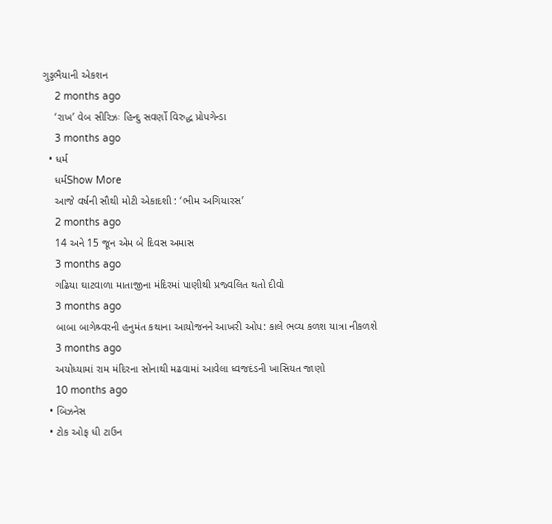ગુડ્ડભૈયાની એકશન
    2 months ago
    ‘રાખ’ વેબ સીરિઝઃ હિન્દુ સવર્ણો વિરુદ્ધ પ્રોપગેન્ડા
    3 months ago
  • ધર્મ
    ધર્મShow More
    આજે વર્ષની સૌથી મોટી એકાદશી : ‘ભીમ અગિયારસ’
    2 months ago
    14 અને 15 જૂન એમ બે દિવસ અમાસ
    3 months ago
    ગઢિયા ઘાટવાળા માતાજીના મંદિરમાં પાણીથી પ્રજ્વલિત થતો દીવો
    3 months ago
    બાબા બાગેશ્ર્વરની હનુમંત કથાના આયોજનને આખરી ઓપ: કાલે ભવ્ય કળશ યાત્રા નીકળશે
    3 months ago
    અયોધ્યામાં રામ મંદિરના સોનાથી મઢવામાં આવેલા ધ્વજદંડની ખાસિયત જાણો
    10 months ago
  • બિઝનેસ
  • ટોક ઓફ ધી ટાઉન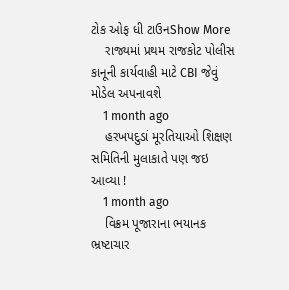ટોક ઓફ ધી ટાઉનShow More
    રાજ્યમાં પ્રથમ રાજકોટ પોલીસ કાનૂની કાર્યવાહી માટે CBI જેવું મોડેલ અપનાવશે
    1 month ago
    હરખપદુડાં મૂરતિયાઓ શિક્ષણ સમિતિની મુલાકાતે પણ જઇ આવ્યા !
    1 month ago
    વિક્રમ પૂજારાના ભયાનક ભ્રષ્ટાચાર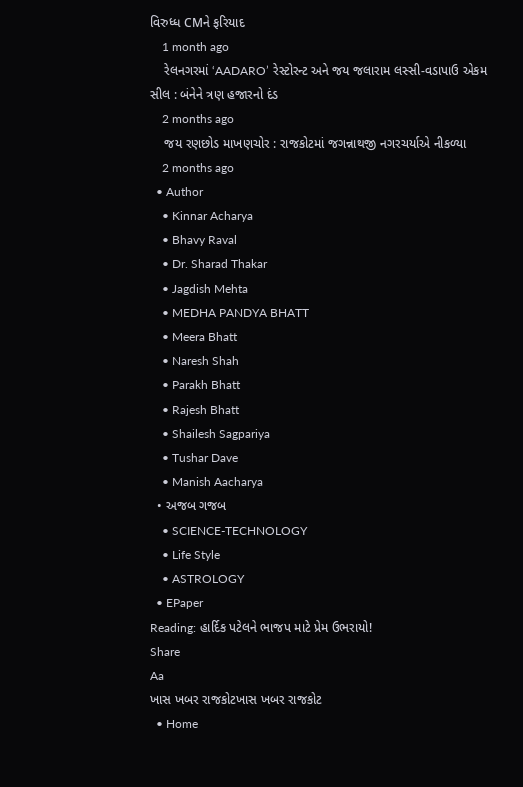વિરુધ્ધ CMને ફરિયાદ
    1 month ago
    રેલનગરમાં ‘AADARO’ રેસ્ટોરન્ટ અને જય જલારામ લસ્સી-વડાપાઉ એકમ સીલ : બંનેને ત્રણ હજારનો દંડ
    2 months ago
    જય રણછોડ માખણચોર : રાજકોટમાં જગન્નાથજી નગરચર્યાએ નીકળ્યા
    2 months ago
  • Author
    • Kinnar Acharya
    • Bhavy Raval
    • Dr. Sharad Thakar
    • Jagdish Mehta
    • MEDHA PANDYA BHATT
    • Meera Bhatt
    • Naresh Shah
    • Parakh Bhatt
    • Rajesh Bhatt
    • Shailesh Sagpariya
    • Tushar Dave
    • Manish Aacharya
  • અજબ ગજબ
    • SCIENCE-TECHNOLOGY
    • Life Style
    • ASTROLOGY
  • EPaper
Reading: હાર્દિક પટેલને ભાજપ માટે પ્રેમ ઉભરાયો!
Share
Aa
ખાસ ખબર રાજકોટખાસ ખબર રાજકોટ
  • Home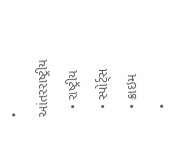• આંતરરાષ્ટ્રીય
  • રાષ્ટ્રીય
  • સ્પોર્ટ્સ
  • ક્રાઇમ
  •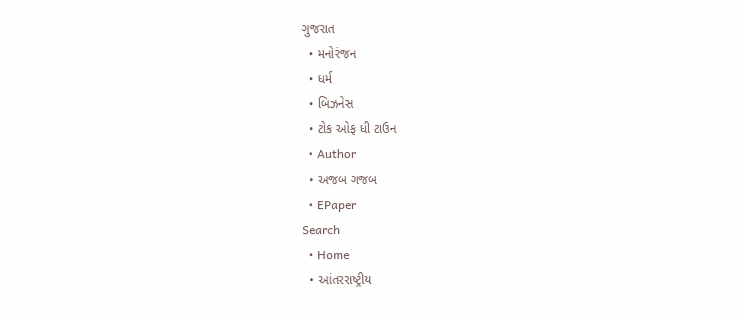ગુજરાત
  • મનોરંજન
  • ધર્મ
  • બિઝનેસ
  • ટોક ઓફ ધી ટાઉન
  • Author
  • અજબ ગજબ
  • EPaper
Search
  • Home
  • આંતરરાષ્ટ્રીય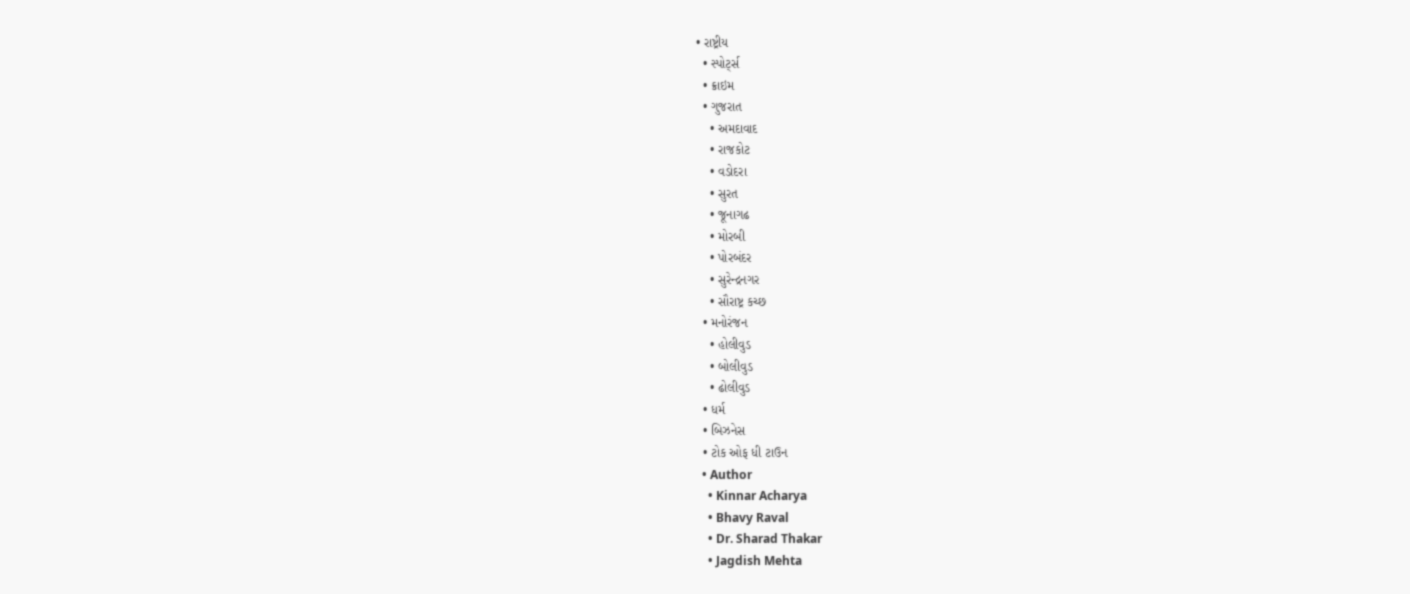• રાષ્ટ્રીય
  • સ્પોર્ટ્સ
  • ક્રાઇમ
  • ગુજરાત
    • અમદાવાદ
    • રાજકોટ
    • વડોદરા
    • સુરત
    • જૂનાગઢ
    • મોરબી
    • પોરબંદર
    • સુરેન્દ્રનગર
    • સૌરાષ્ટ્ર કચ્છ
  • મનોરંજન
    • હોલીવુડ
    • બોલીવુડ
    • ઢોલીવુડ
  • ધર્મ
  • બિઝનેસ
  • ટોક ઓફ ધી ટાઉન
  • Author
    • Kinnar Acharya
    • Bhavy Raval
    • Dr. Sharad Thakar
    • Jagdish Mehta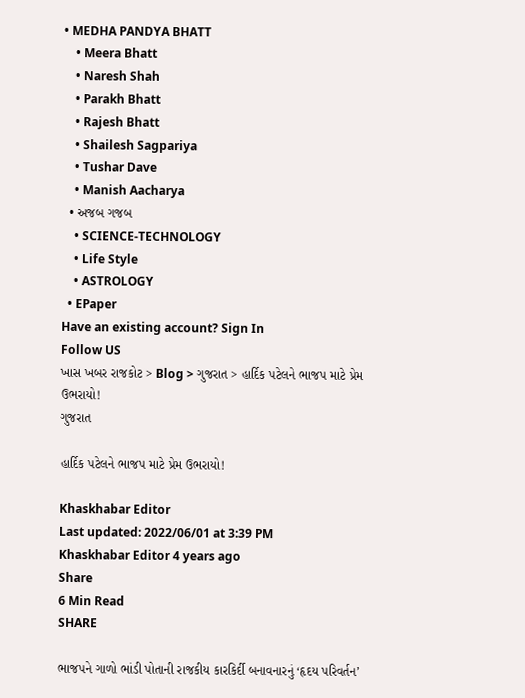• MEDHA PANDYA BHATT
    • Meera Bhatt
    • Naresh Shah
    • Parakh Bhatt
    • Rajesh Bhatt
    • Shailesh Sagpariya
    • Tushar Dave
    • Manish Aacharya
  • અજબ ગજબ
    • SCIENCE-TECHNOLOGY
    • Life Style
    • ASTROLOGY
  • EPaper
Have an existing account? Sign In
Follow US
ખાસ ખબર રાજકોટ > Blog > ગુજરાત > હાર્દિક પટેલને ભાજપ માટે પ્રેમ ઉભરાયો!
ગુજરાત

હાર્દિક પટેલને ભાજપ માટે પ્રેમ ઉભરાયો!

Khaskhabar Editor
Last updated: 2022/06/01 at 3:39 PM
Khaskhabar Editor 4 years ago
Share
6 Min Read
SHARE

ભાજપને ગાળો ભાંડી પોતાની રાજકીય કારકિર્દી બનાવનારનું ‘હૃદય પરિવર્તન’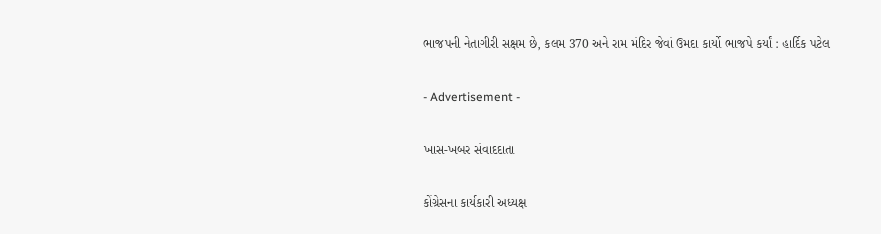ભાજપની નેતાગીરી સક્ષમ છે, કલમ 370 અને રામ મંદિર જેવાં ઉમદા કાર્યો ભાજપે કર્યાં : હાર્દિક પટેલ

- Advertisement -

ખાસ-ખબર સંવાદદાતા

કોંગ્રેસના કાર્યકારી અધ્યક્ષ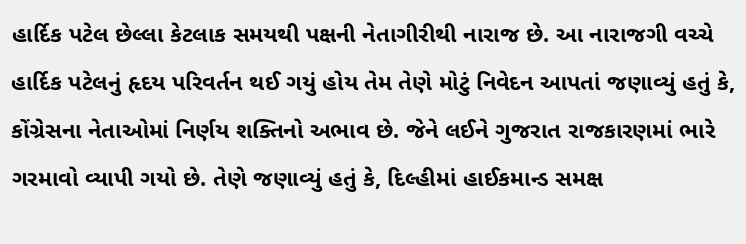હાર્દિક પટેલ છેલ્લા કેટલાક સમયથી પક્ષની નેતાગીરીથી નારાજ છે. આ નારાજગી વચ્ચે હાર્દિક પટેલનું હૃદય પરિવર્તન થઈ ગયું હોય તેમ તેણે મોટું નિવેદન આપતાં જણાવ્યું હતું કે, કોંગ્રેસના નેતાઓમાં નિર્ણય શક્તિનો અભાવ છે. જેને લઈને ગુજરાત રાજકારણમાં ભારે ગરમાવો વ્યાપી ગયો છે. તેણે જણાવ્યું હતું કે, દિલ્હીમાં હાઈકમાન્ડ સમક્ષ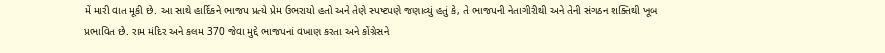મેં મારી વાત મૂકી છે. આ સાથે હાર્દિકને ભાજપ પ્રત્યે પ્રેમ ઉભરાયો હતો અને તેણે સ્પષ્ટપણે જણાવ્યું હતું કે, તે ભાજપની નેતાગીરીથી અને તેની સંગઠન શક્તિથી ખૂબ પ્રભાવિત છે. રામ મંદિર અને કલમ 370 જેવા મુદ્દે ભાજપનાં વખાણ કરતા અને કોંગ્રેસને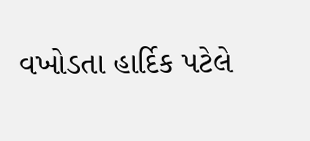વખોડતા હાર્દિક પટેલે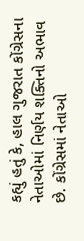કહ્યું હતું કે, હાલ ગુજરાત કોંગ્રેસના નેતાઓમાં નિર્ણય શક્તિનો અભાવ છે. કોંગ્રેસમાં નેતાઓ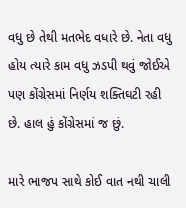વધુ છે તેથી મતભેદ વધારે છે. નેતા વધુ હોય ત્યારે કામ વધુ ઝડપી થવું જોઈએ પણ કોંગ્રેસમાં નિર્ણય શક્તિઘટી રહી છે. હાલ હું કોંગ્રેસમાં જ છું.

મારે ભાજપ સાથે કોઈ વાત નથી ચાલી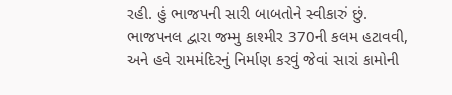રહી. હું ભાજપની સારી બાબતોને સ્વીકારું છું. ભાજપનલ દ્વારા જમ્મુ કાશ્મીર 370ની કલમ હટાવવી, અને હવે રામમંદિરનું નિર્માણ કરવું જેવાં સારાં કામોની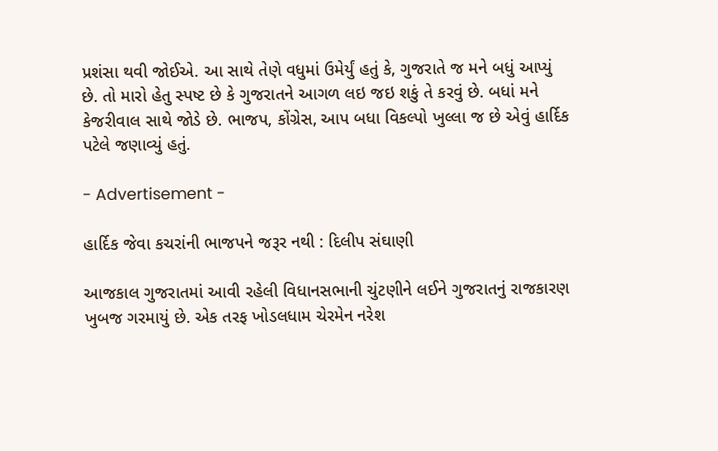પ્રશંસા થવી જોઈએ. આ સાથે તેણે વધુમાં ઉમેર્યું હતું કે, ગુજરાતે જ મને બધું આપ્યું છે. તો મારો હેતુ સ્પષ્ટ છે કે ગુજરાતને આગળ લઇ જઇ શકું તે કરવું છે. બધાં મને કેજરીવાલ સાથે જોડે છે. ભાજપ, કોંગ્રેસ, આપ બધા વિકલ્પો ખુલ્લા જ છે એવું હાર્દિક પટેલે જણાવ્યું હતું.

- Advertisement -

હાર્દિક જેવા કચરાંની ભાજપને જરૂર નથી : દિલીપ સંઘાણી

આજકાલ ગુજરાતમાં આવી રહેલી વિધાનસભાની ચુંટણીને લઈને ગુજરાતનું રાજકારણ ખુબજ ગરમાયું છે. એક તરફ ખોડલધામ ચેરમેન નરેશ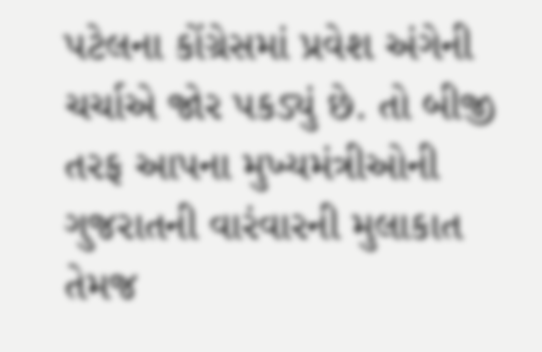પટેલના કોંગ્રેસમાં પ્રવેશ અંગેની ચર્ચાએ જોર પકડ્યું છે. તો બીજી તરફ આપના મુખ્યમંત્રીઓની ગુજરાતની વારંવારની મુલાકાત તેમજ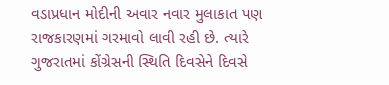વડાપ્રધાન મોદીની અવાર નવાર મુલાકાત પણ રાજકારણમાં ગરમાવો લાવી રહી છે. ત્યારે ગુજરાતમાં કોંગ્રેસની સ્થિતિ દિવસેને દિવસે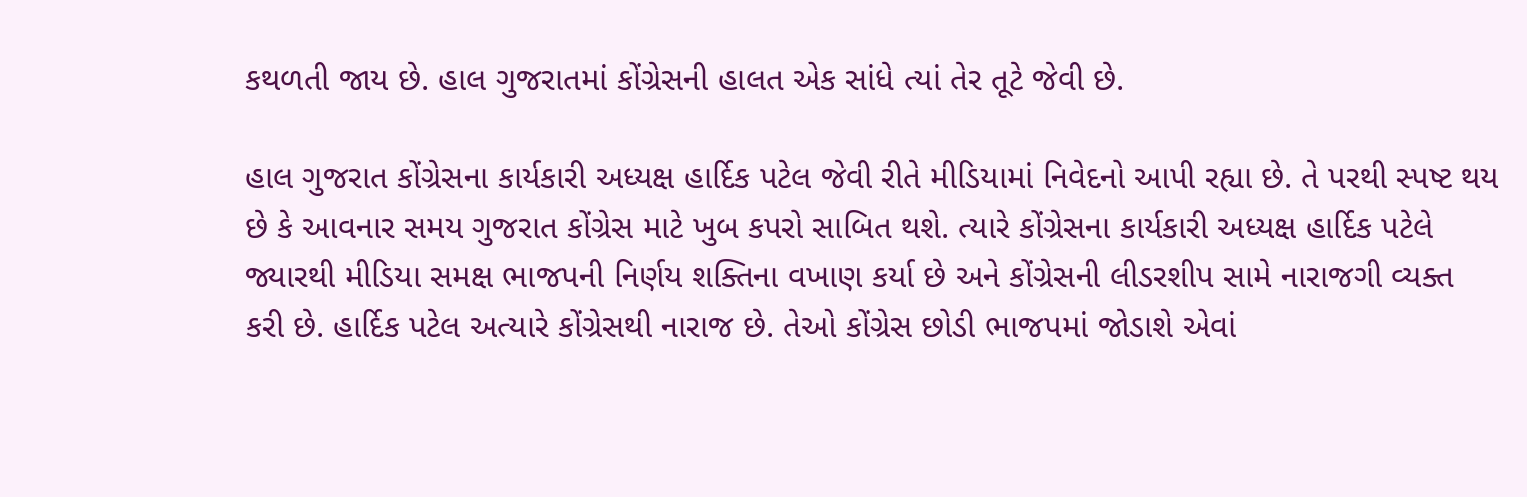કથળતી જાય છે. હાલ ગુજરાતમાં કોંગ્રેસની હાલત એક સાંધે ત્યાં તેર તૂટે જેવી છે.

હાલ ગુજરાત કોંગ્રેસના કાર્યકારી અધ્યક્ષ હાર્દિક પટેલ જેવી રીતે મીડિયામાં નિવેદનો આપી રહ્યા છે. તે પરથી સ્પષ્ટ થય છે કે આવનાર સમય ગુજરાત કોંગ્રેસ માટે ખુબ કપરો સાબિત થશે. ત્યારે કોંગ્રેસના કાર્યકારી અધ્યક્ષ હાર્દિક પટેલે જ્યારથી મીડિયા સમક્ષ ભાજપની નિર્ણય શક્તિના વખાણ કર્યા છે અને કોંગ્રેસની લીડરશીપ સામે નારાજગી વ્યક્ત કરી છે. હાર્દિક પટેલ અત્યારે કોંગ્રેસથી નારાજ છે. તેઓ કોંગ્રેસ છોડી ભાજપમાં જોડાશે એવાં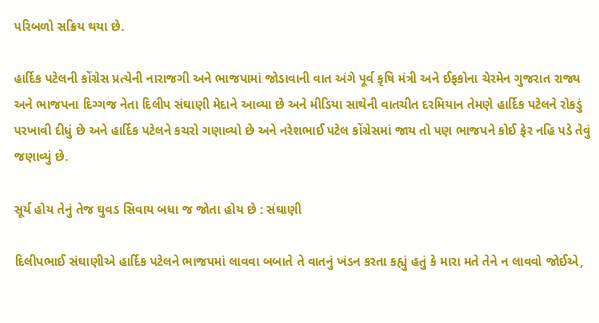પરિબળો સક્રિય થયા છે.

હાર્દિક પટેલની કોંગ્રેસ પ્રત્યેની નારાજગી અને ભાજપામાં જોડાવાની વાત અંગે પૂર્વ કૃષિ મંત્રી અને ઈફકોના ચેરમેન ગુજરાત રાજ્ય અને ભાજપના દિગ્ગજ નેતા દિલીપ સંઘાણી મેદાને આવ્યા છે અને મીડિયા સાથેની વાતચીત દરમિયાન તેમણે હાર્દિક પટેલને રોકડું પરખાવી દીધું છે અને હાર્દિક પટેલને કચરો ગણાવ્યો છે અને નરેશભાઈ પટેલ કોંગ્રેસમાં જાય તો પણ ભાજપને કોઈ ફેર નહિ પડે તેવું જણાવ્યું છે.

સૂર્ય હોય તેનું તેજ ઘુવડ સિવાય બધા જ જોતા હોય છે : સંઘાણી

દિલીપભાઈ સંઘાણીએ હાર્દિક પટેલને ભાજપમાં લાવવા બબાતે તે વાતનું ખંડન કરતા કહ્યું હતું કે મારા મતે તેને ન લાવવો જોઈએ,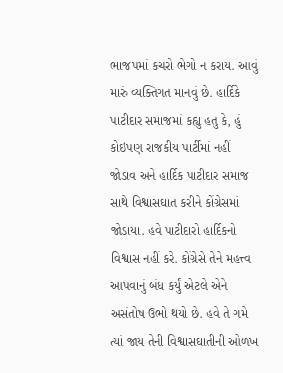ભાજપમાં કચરો ભેગો ન કરાય. આવું મારું વ્યક્તિગત માનવું છે. હાર્દિકે પાટીદાર સમાજમાં કહ્યુ હતુ કે, હું કોઇપણ રાજકીય પાર્ટીમાં નહીં જોડાવ અને હાર્દિક પાટીદાર સમાજ સાથે વિશ્વાસઘાત કરીને કોંગ્રેસમાં જોડાયા. હવે પાટીદારો હાર્દિકનો વિશ્વાસ નહીં કરે. કોંગ્રેસે તેને મહત્ત્વ આપવાનું બંધ કર્યું એટલે એને અસંતોષ ઉભો થયો છે. હવે તે ગમે ત્યાં જાય તેની વિશ્વાસઘાતીની ઓળખ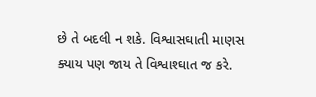છે તે બદલી ન શકે. વિશ્વાસઘાતી માણસ ક્યાય પણ જાય તે વિશ્વાશ્ઘાત જ કરે.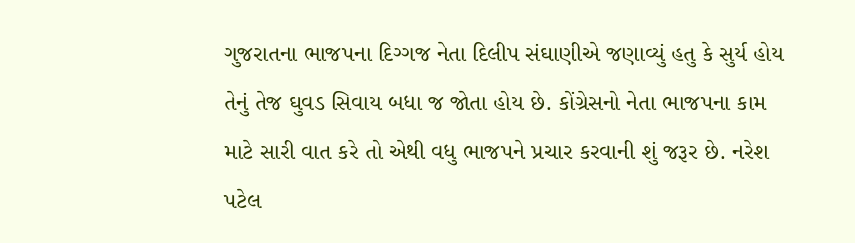ગુજરાતના ભાજપના દિગ્ગજ નેતા દિલીપ સંઘાણીએ જણાવ્યું હતુ કે સુર્ય હોય તેનું તેજ ઘુવડ સિવાય બધા જ જોતા હોય છે. કોંગ્રેસનો નેતા ભાજપના કામ માટે સારી વાત કરે તો એથી વધુ ભાજપને પ્રચાર કરવાની શું જરૂર છે. નરેશ પટેલ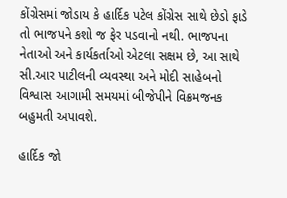કોંગ્રેસમાં જોડાય કે હાર્દિક પટેલ કોંગ્રેસ સાથે છેડો ફાડે તો ભાજપને કશો જ ફેર પડવાનો નથી. ભાજપના નેતાઓ અને કાર્યકર્તાઓ એટલા સક્ષમ છે, આ સાથે સી.આર પાટીલની વ્યવસ્થા અને મોદી સાહેબનો વિશ્વાસ આગામી સમયમાં બીજેપીને વિક્રમજનક બહુમતી અપાવશે.

હાર્દિક જો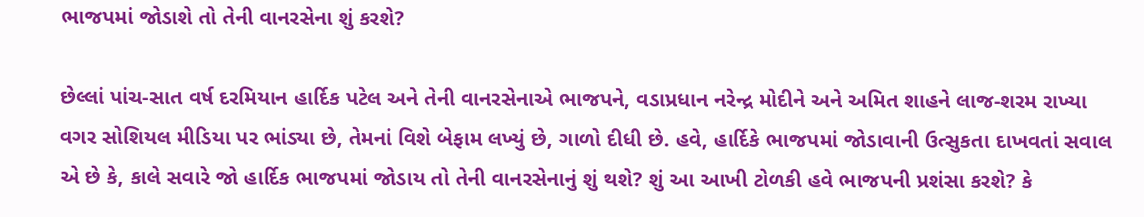ભાજપમાં જોડાશે તો તેની વાનરસેના શું કરશે?

છેલ્લાં પાંચ-સાત વર્ષ દરમિયાન હાર્દિક પટેલ અને તેની વાનરસેનાએ ભાજપને, વડાપ્રધાન નરેન્દ્ર મોદીને અને અમિત શાહને લાજ-શરમ રાખ્યા વગર સોશિયલ મીડિયા પર ભાંડ્યા છે, તેમનાં વિશે બેફામ લખ્યું છે, ગાળો દીધી છે. હવે, હાર્દિકે ભાજપમાં જોડાવાની ઉત્સુકતા દાખવતાં સવાલ એ છે કે, કાલે સવારે જો હાર્દિક ભાજપમાં જોડાય તો તેની વાનરસેનાનું શું થશે? શું આ આખી ટોળકી હવે ભાજપની પ્રશંસા કરશે? કે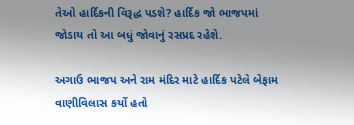તેઓ હાર્દિકની વિરૂદ્ધ પડશે? હાર્દિક જો ભાજપમાં જોડાય તો આ બધું જોવાનું રસપ્રદ રહેશે.

અગાઉ ભાજપ અને રામ મંદિર માટે હાર્દિક પટેલે બેફામ વાણીવિલાસ કર્યો હતો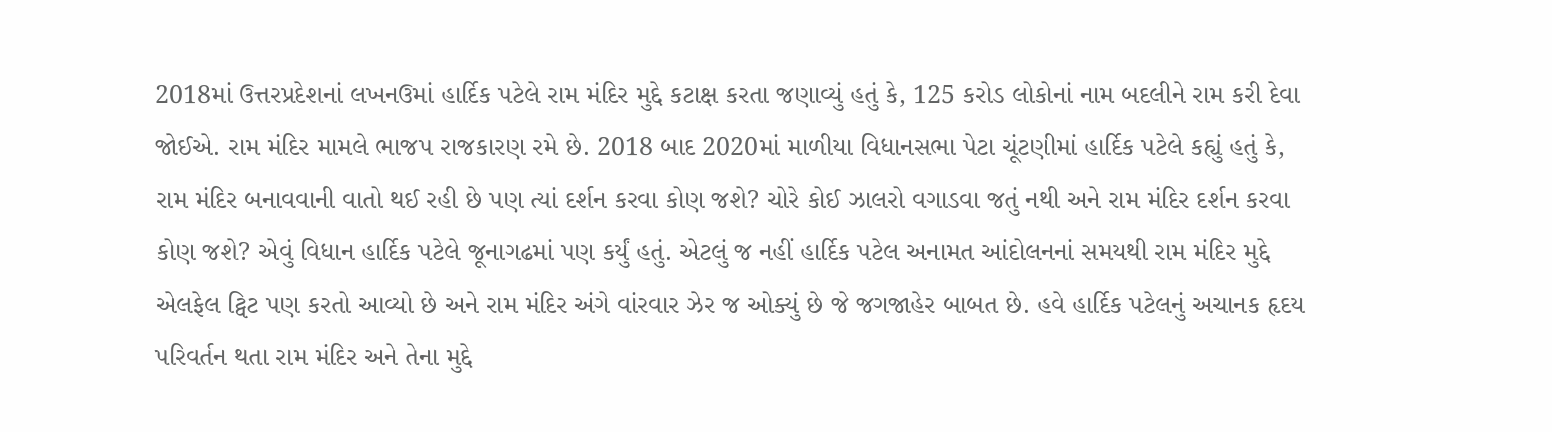2018માં ઉત્તરપ્રદેશનાં લખનઉમાં હાર્દિક પટેલે રામ મંદિર મુદ્દે કટાક્ષ કરતા જણાવ્યું હતું કે, 125 કરોડ લોકોનાં નામ બદલીને રામ કરી દેવા જોઈએ. રામ મંદિર મામલે ભાજપ રાજકારણ રમે છે. 2018 બાદ 2020માં માળીયા વિધાનસભા પેટા ચૂંટણીમાં હાર્દિક પટેલે કહ્યું હતું કે, રામ મંદિર બનાવવાની વાતો થઈ રહી છે પણ ત્યાં દર્શન કરવા કોણ જશે? ચોરે કોઈ ઝાલરો વગાડવા જતું નથી અને રામ મંદિર દર્શન કરવા કોણ જશે? એવું વિધાન હાર્દિક પટેલે જૂનાગઢમાં પણ કર્યું હતું. એટલું જ નહીં હાર્દિક પટેલ અનામત આંદોલનનાં સમયથી રામ મંદિર મુદ્દે એલફેલ ટ્વિટ પણ કરતો આવ્યો છે અને રામ મંદિર અંગે વાંરવાર ઝેર જ ઓક્યું છે જે જગજાહેર બાબત છે. હવે હાર્દિક પટેલનું અચાનક હૃદય પરિવર્તન થતા રામ મંદિર અને તેના મુદ્દે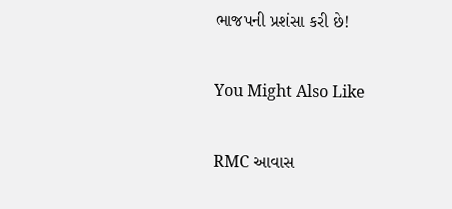ભાજપની પ્રશંસા કરી છે!

You Might Also Like

RMC આવાસ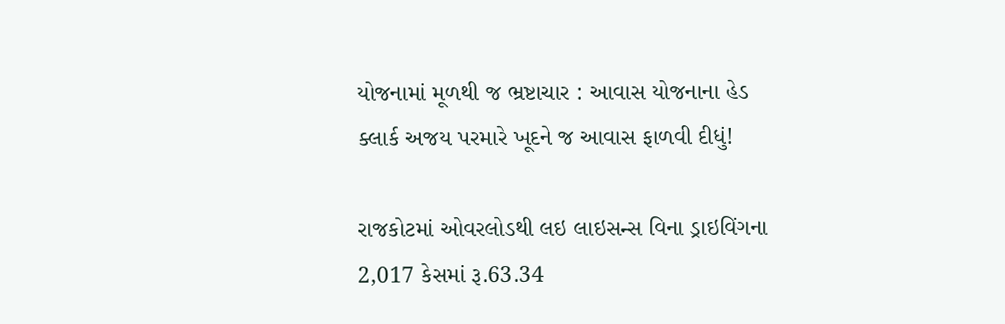યોજનામાં મૂળથી જ ભ્રષ્ટાચાર : આવાસ યોજનાના હેડ ક્લાર્ક અજય પરમારે ખૂદને જ આવાસ ફાળવી દીધું!

રાજકોટમાં ઓવરલોડથી લઇ લાઇસન્સ વિના ડ્રાઇવિંગના 2,017 કેસમાં રૂ.63.34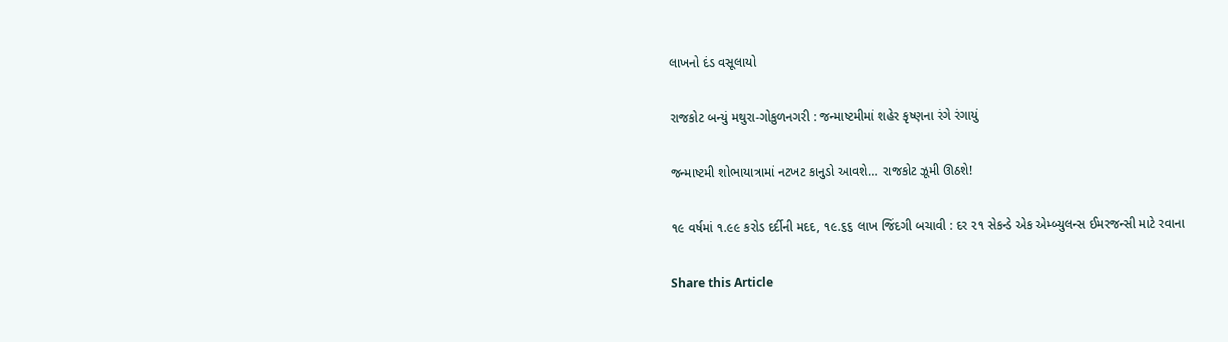લાખનો દંડ વસૂલાયો

રાજકોટ બન્યું મથુરા-ગોકુળનગરી : જન્માષ્ટમીમાં શહેર કૃષ્ણના રંગે રંગાયું

જન્માષ્ટમી શોભાયાત્રામાં નટખટ કાનુડો આવશે… રાજકોટ ઝૂમી ઊઠશે!

૧૯ વર્ષમાં ૧.૯૯ કરોડ દર્દીની મદદ, ૧૯.૬૬ લાખ જિંદગી બચાવી : દર ૨૧ સેકન્ડે એક એમ્બ્યુલન્સ ઈમરજન્સી માટે રવાના

Share this Article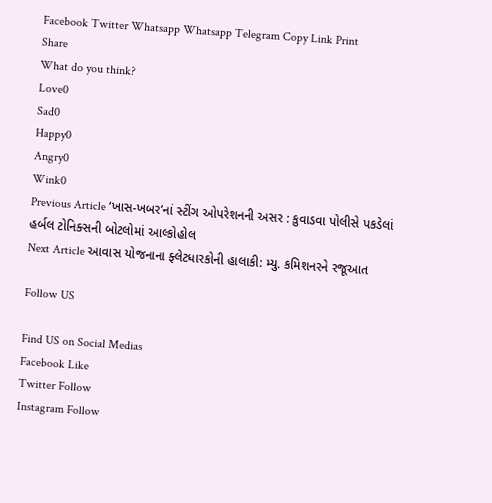Facebook Twitter Whatsapp Whatsapp Telegram Copy Link Print
Share
What do you think?
Love0
Sad0
Happy0
Angry0
Wink0
Previous Article ‘ખાસ-ખબર’નાં સ્ટીંગ ઓપરેશનની અસર : કુવાડવા પોલીસે પકડેલાં હર્બલ ટોનિક્સની બોટલોમાં આલ્કોહોલ
Next Article આવાસ યોજનાના ફ્લેટધારકોની હાલાકી: મ્યુ. કમિશનરને રજૂઆત

Follow US

Find US on Social Medias
Facebook Like
Twitter Follow
Instagram Follow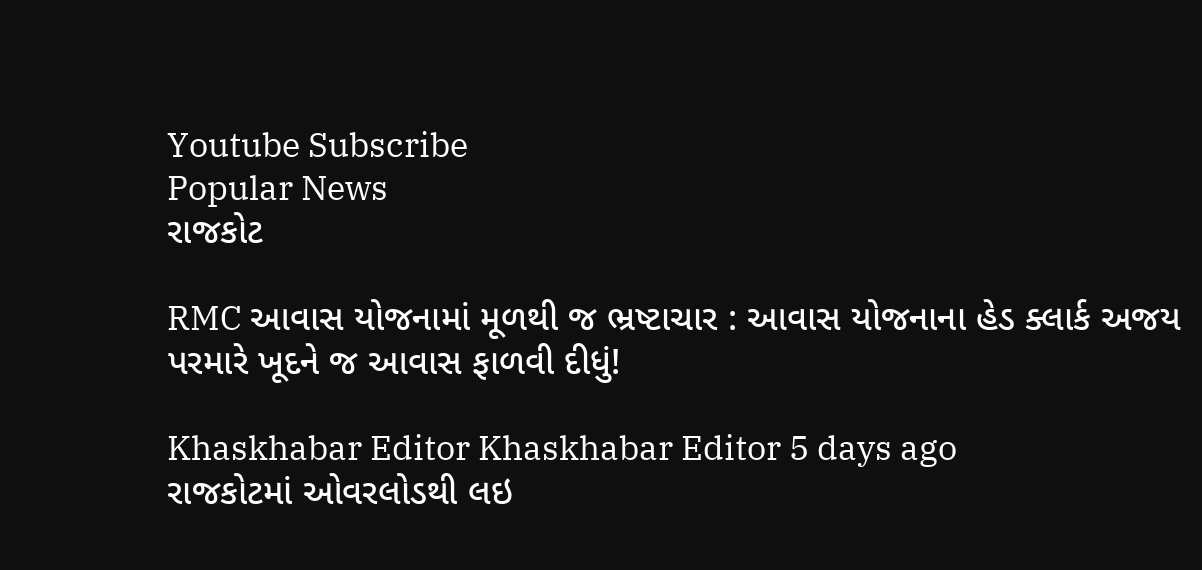Youtube Subscribe
Popular News
રાજકોટ

RMC આવાસ યોજનામાં મૂળથી જ ભ્રષ્ટાચાર : આવાસ યોજનાના હેડ ક્લાર્ક અજય પરમારે ખૂદને જ આવાસ ફાળવી દીધું!

Khaskhabar Editor Khaskhabar Editor 5 days ago
રાજકોટમાં ઓવરલોડથી લઇ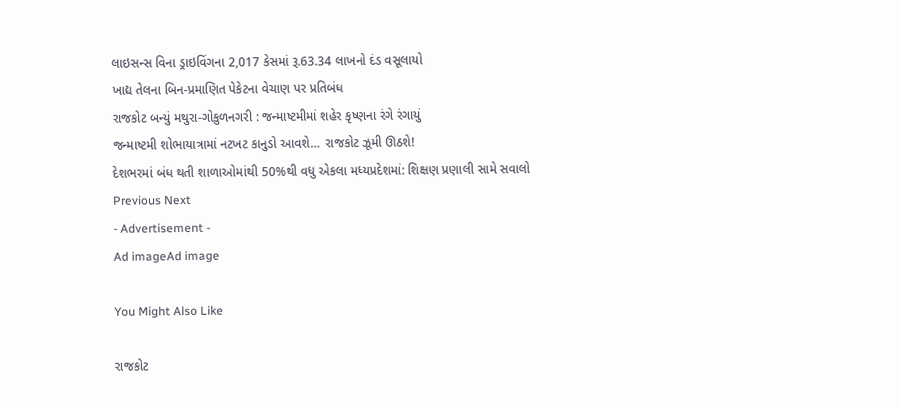લાઇસન્સ વિના ડ્રાઇવિંગના 2,017 કેસમાં રૂ.63.34 લાખનો દંડ વસૂલાયો
ખાદ્ય તેલના બિન-પ્રમાણિત પેકેટના વેચાણ પર પ્રતિબંધ
રાજકોટ બન્યું મથુરા-ગોકુળનગરી : જન્માષ્ટમીમાં શહેર કૃષ્ણના રંગે રંગાયું
જન્માષ્ટમી શોભાયાત્રામાં નટખટ કાનુડો આવશે… રાજકોટ ઝૂમી ઊઠશે!
દેશભરમાં બંધ થતી શાળાઓમાંથી 50%થી વધુ એકલા મધ્યપ્રદેશમાં: શિક્ષણ પ્રણાલી સામે સવાલો
Previous Next
- Advertisement -
Ad imageAd image

You Might Also Like

રાજકોટ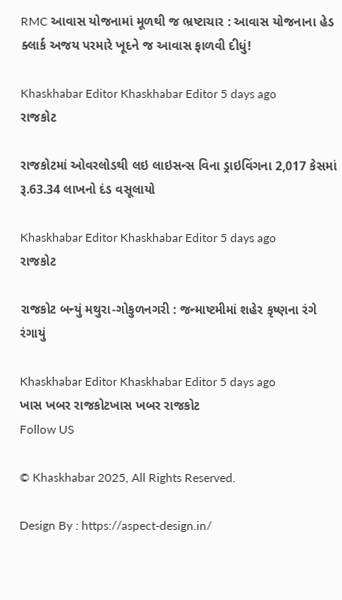RMC આવાસ યોજનામાં મૂળથી જ ભ્રષ્ટાચાર : આવાસ યોજનાના હેડ ક્લાર્ક અજય પરમારે ખૂદને જ આવાસ ફાળવી દીધું!

Khaskhabar Editor Khaskhabar Editor 5 days ago
રાજકોટ

રાજકોટમાં ઓવરલોડથી લઇ લાઇસન્સ વિના ડ્રાઇવિંગના 2,017 કેસમાં રૂ.63.34 લાખનો દંડ વસૂલાયો

Khaskhabar Editor Khaskhabar Editor 5 days ago
રાજકોટ

રાજકોટ બન્યું મથુરા-ગોકુળનગરી : જન્માષ્ટમીમાં શહેર કૃષ્ણના રંગે રંગાયું

Khaskhabar Editor Khaskhabar Editor 5 days ago
ખાસ ખબર રાજકોટખાસ ખબર રાજકોટ
Follow US

© Khaskhabar 2025, All Rights Reserved.

Design By : https://aspect-design.in/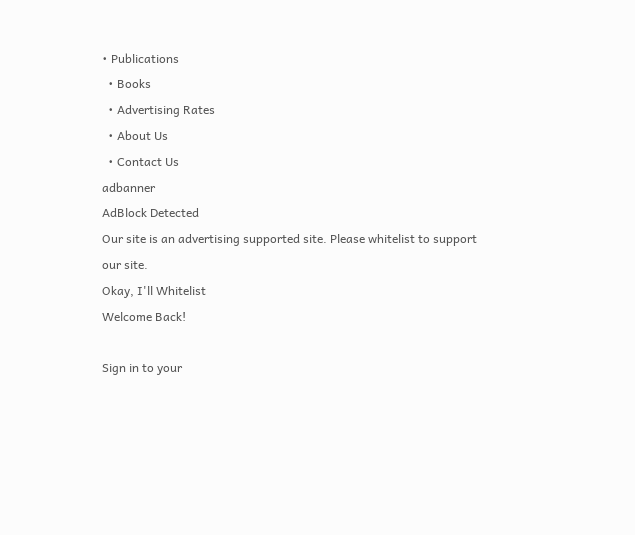• Publications
  • Books
  • Advertising Rates
  • About Us
  • Contact Us
adbanner
AdBlock Detected
Our site is an advertising supported site. Please whitelist to support our site.
Okay, I'll Whitelist
Welcome Back!

Sign in to your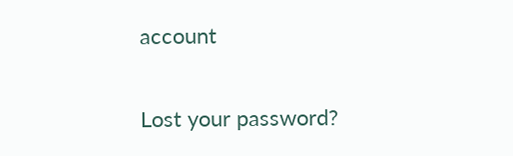account

Lost your password?